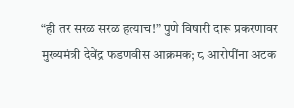“ही तर सरळ सरळ हत्याच!” पुणे विषारी दारू प्रकरणावर मुख्यमंत्री देवेंद्र फडणवीस आक्रमक; ८ आरोपींना अटक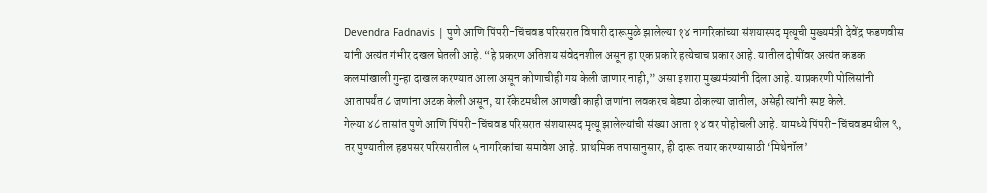Devendra Fadnavis | पुणे आणि पिंपरी-चिंचवड परिसरात विषारी दारूमुळे झालेल्या १४ नागरिकांच्या संशयास्पद मृत्यूची मुख्यमंत्री देवेंद्र फडणवीस यांनी अत्यंत गंभीर दखल घेतली आहे. “हे प्रकरण अतिशय संवेदनशील असून हा एक प्रकारे हत्येचाच प्रकार आहे. यातील दोषींवर अत्यंत कडक कलमांखाली गुन्हा दाखल करण्यात आला असून कोणाचीही गय केली जाणार नाही,” असा इशारा मुख्यमंत्र्यांनी दिला आहे. याप्रकरणी पोलिसांनी आतापर्यंत ८ जणांना अटक केली असून, या रॅकेटमधील आणखी काही जणांना लवकरच बेड्या ठोकल्या जातील, असेही त्यांनी स्पष्ट केले.
गेल्या ४८ तासांत पुणे आणि पिंपरी-चिंचवड परिसरात संशयास्पद मृत्यू झालेल्यांची संख्या आता १४ वर पोहोचली आहे. यामध्ये पिंपरी-चिंचवडमधील ९, तर पुण्यातील हडपसर परिसरातील ५ नागरिकांचा समावेश आहे. प्राथमिक तपासानुसार, ही दारू तयार करण्यासाठी ‘मिथेनॉल’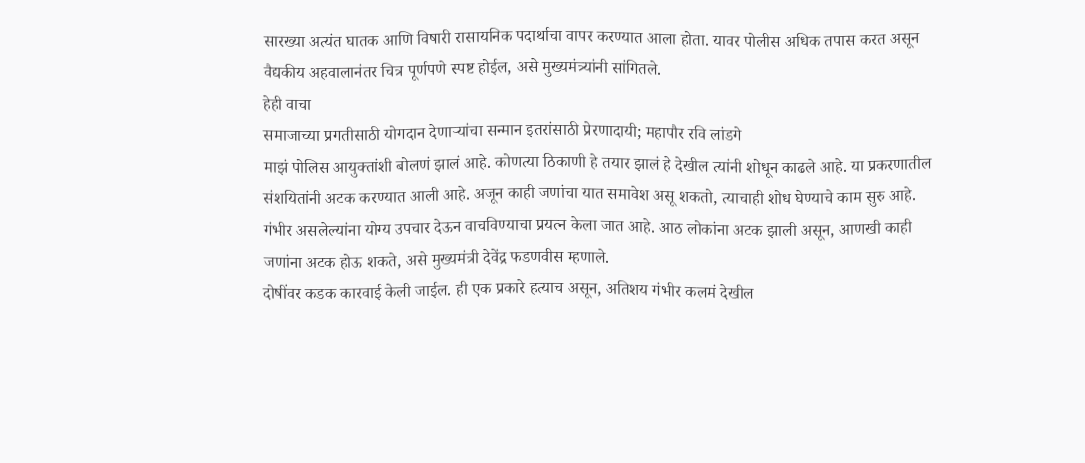सारख्या अत्यंत घातक आणि विषारी रासायनिक पदार्थाचा वापर करण्यात आला होता. यावर पोलीस अधिक तपास करत असून वैद्यकीय अहवालानंतर चित्र पूर्णपणे स्पष्ट होईल, असे मुख्यमंत्र्यांनी सांगितले.
हेही वाचा
समाजाच्या प्रगतीसाठी योगदान देणाऱ्यांचा सन्मान इतरांसाठी प्रेरणादायी; महापौर रवि लांडगे
माझं पोलिस आयुक्तांशी बोलणं झालं आहे. कोणत्या ठिकाणी हे तयार झालं हे देखील त्यांनी शोधून काढले आहे. या प्रकरणातील संशयितांनी अटक करण्यात आली आहे. अजून काही जणांचा यात समावेश असू शकतो, त्याचाही शोध घेण्याचे काम सुरु आहे. गंभीर असलेल्यांना योग्य उपचार देऊन वाचविण्याचा प्रयत्न केला जात आहे. आठ लोकांना अटक झाली असून, आणखी काही जणांना अटक होऊ शकते, असे मुख्यमंत्री देवेंद्र फडणवीस म्हणाले.
दोषींवर कडक कारवाई केली जाईल. ही एक प्रकारे हत्याच असून, अतिशय गंभीर कलमं देखील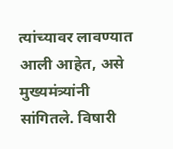त्यांच्यावर लावण्यात आली आहेत, असे मुख्यमंत्र्यांनी सांगितले. विषारी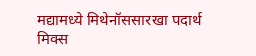मद्यामध्ये मिथेनॉससारखा पदार्थ मिक्स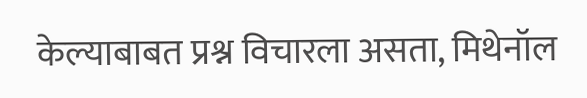केल्याबाबत प्रश्न विचारला असता, मिथेनॉल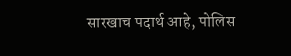सारखाच पदार्थ आहे, पोलिस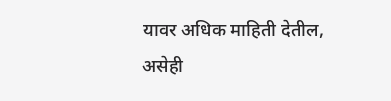यावर अधिक माहिती देतील, असेही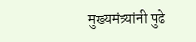मुख्यमंत्र्यांनी पुढे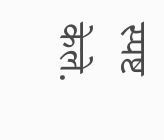स्पष्ट केले.